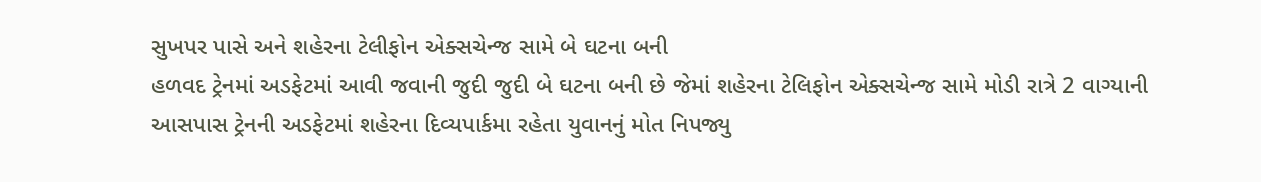સુખપર પાસે અને શહેરના ટેલીફોન એક્સચેન્જ સામે બે ઘટના બની
હળવદ ટ્રેનમાં અડફેટમાં આવી જવાની જુદી જુદી બે ઘટના બની છે જેમાં શહેરના ટેલિફોન એક્સચેન્જ સામે મોડી રાત્રે 2 વાગ્યાની આસપાસ ટ્રેનની અડફેટમાં શહેરના દિવ્યપાર્કમા રહેતા યુવાનનું મોત નિપજ્યુ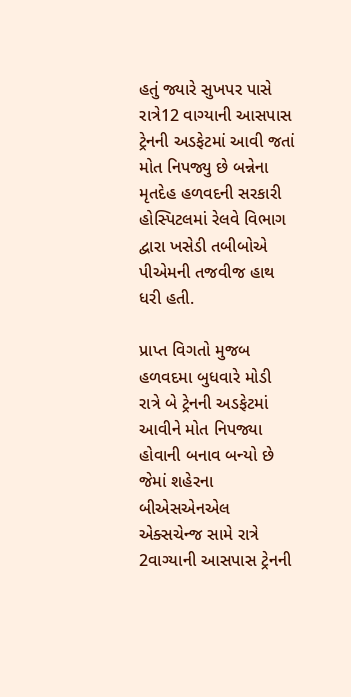હતું જ્યારે સુખપર પાસે રાત્રે12 વાગ્યાની આસપાસ ટ્રેનની અડફેટમાં આવી જતાં મોત નિપજ્યુ છે બન્નેના મૃતદેહ હળવદની સરકારી હોસ્પિટલમાં રેલવે વિભાગ દ્વારા ખસેડી તબીબોએ પીએમની તજવીજ હાથ ધરી હતી.

પ્રાપ્ત વિગતો મુજબ હળવદમા બુધવારે મોડી રાત્રે બે ટ્રેનની અડફેટમાં આવીને મોત નિપજ્યા હોવાની બનાવ બન્યો છે જેમાં શહેરના બીએસએનએલ એક્સચેન્જ સામે રાત્રે 2વાગ્યાની આસપાસ ટ્રેનની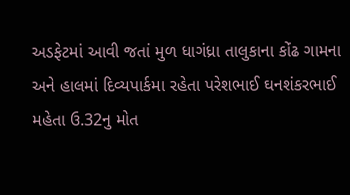અડફેટમાં આવી જતાં મુળ ધાગંધ્રા તાલુકાના કોંઢ ગામના અને હાલમાં દિવ્યપાર્કમા રહેતા પરેશભાઈ ઘનશંકરભાઈ મહેતા ઉ.32નુ મોત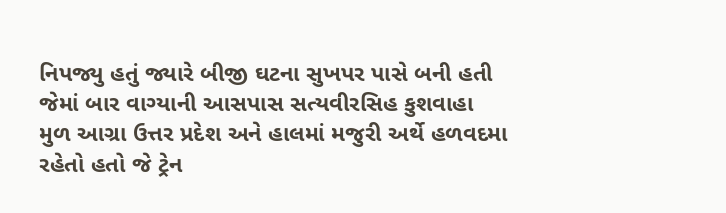નિપજ્યુ હતું જ્યારે બીજી ઘટના સુખપર પાસે બની હતી જેમાં બાર વાગ્યાની આસપાસ સત્યવીરસિહ કુશવાહા મુળ આગ્રા ઉત્તર પ્રદેશ અને હાલમાં મજુરી અર્થે હળવદમા રહેતો હતો જે ટ્રેન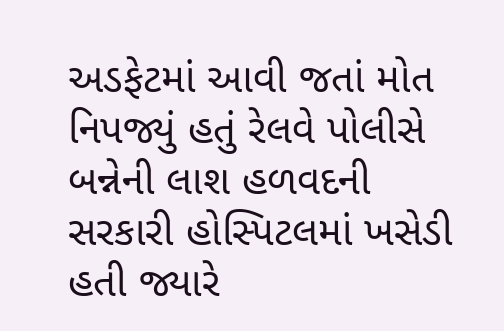અડફેટમાં આવી જતાં મોત નિપજ્યું હતું રેલવે પોલીસે બન્નેની લાશ હળવદની સરકારી હોસ્પિટલમાં ખસેડી હતી જ્યારે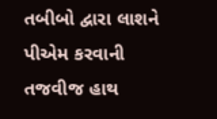તબીબો દ્વારા લાશને પીએમ કરવાની તજવીજ હાથ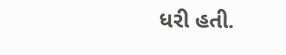ધરી હતી.